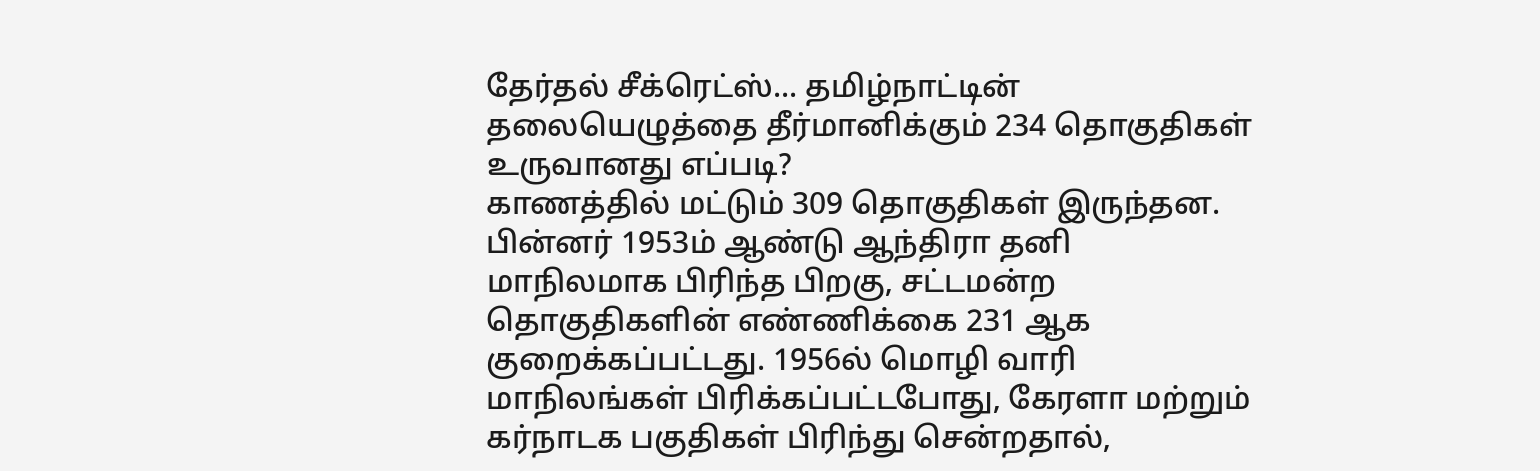தேர்தல் சீக்ரெட்ஸ்... தமிழ்நாட்டின் தலையெழுத்தை தீர்மானிக்கும் 234 தொகுதிகள் உருவானது எப்படி?
காணத்தில் மட்டும் 309 தொகுதிகள் இருந்தன. பின்னர் 1953ம் ஆண்டு ஆந்திரா தனி மாநிலமாக பிரிந்த பிறகு, சட்டமன்ற தொகுதிகளின் எண்ணிக்கை 231 ஆக குறைக்கப்பட்டது. 1956ல் மொழி வாரி மாநிலங்கள் பிரிக்கப்பட்டபோது, கேரளா மற்றும் கர்நாடக பகுதிகள் பிரிந்து சென்றதால்,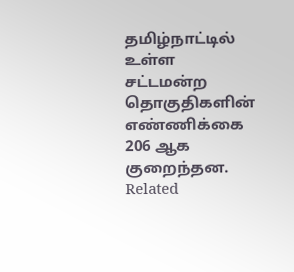தமிழ்நாட்டில் உள்ள சட்டமன்ற தொகுதிகளின் எண்ணிக்கை 206 ஆக குறைந்தன.
Related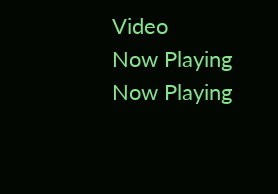Video
Now Playing
Now Playing